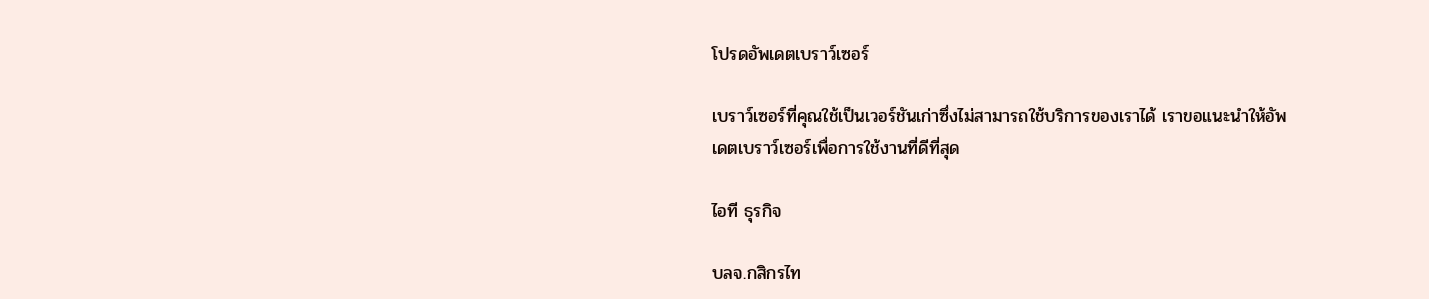โปรดอัพเดตเบราว์เซอร์

เบราว์เซอร์ที่คุณใช้เป็นเวอร์ชันเก่าซึ่งไม่สามารถใช้บริการของเราได้ เราขอแนะนำให้อัพเดตเบราว์เซอร์เพื่อการใช้งานที่ดีที่สุด

ไอที ธุรกิจ

บลจ.กสิกรไท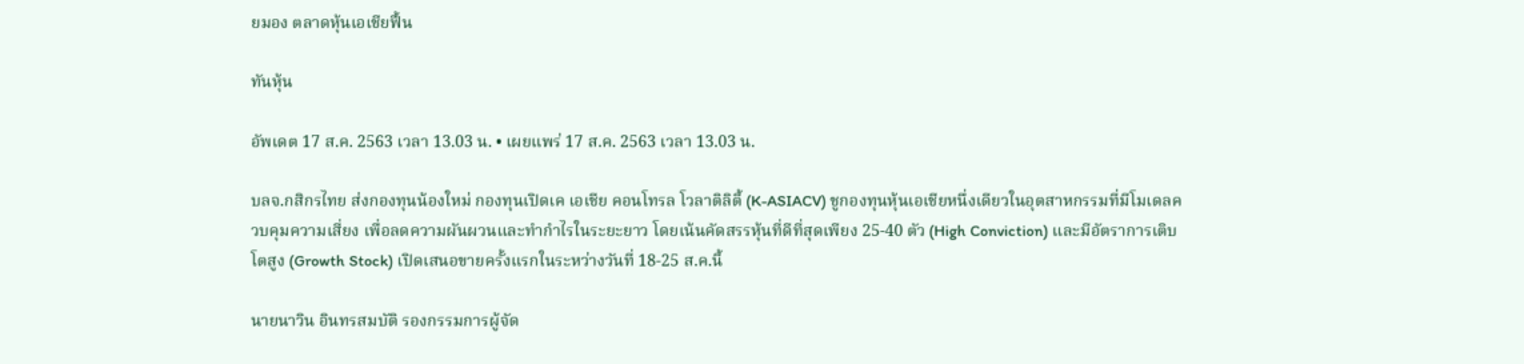ยมอง ตลาดหุ้นเอเชียฟื้น

ทันหุ้น

อัพเดต 17 ส.ค. 2563 เวลา 13.03 น. • เผยแพร่ 17 ส.ค. 2563 เวลา 13.03 น.

บลจ.กสิกรไทย ส่งกองทุนน้องใหม่ กองทุนเปิดเค เอเชีย คอนโทรล โวลาติลิตี้ (K-ASIACV) ชูกองทุนหุ้นเอเชียหนึ่งเดียวในอุตสาหกรรมที่มีโมเดลควบคุมความเสี่ยง เพื่อลดความผันผวนและทำกำไรในระยะยาว โดยเน้นคัดสรรหุ้นที่ดีที่สุดเพียง 25-40 ตัว (High Conviction) และมีอัตราการเติบโตสูง (Growth Stock) เปิดเสนอขายครั้งแรกในระหว่างวันที่ 18-25 ส.ค.นี้

นายนาวิน อินทรสมบัติ รองกรรมการผู้จัด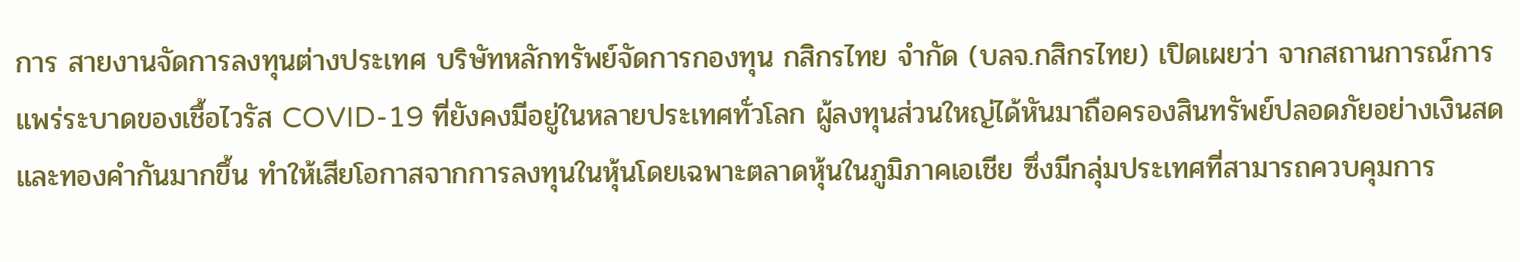การ สายงานจัดการลงทุนต่างประเทศ บริษัทหลักทรัพย์จัดการกองทุน กสิกรไทย จำกัด (บลจ.กสิกรไทย) เปิดเผยว่า จากสถานการณ์การแพร่ระบาดของเชื้อไวรัส COVID-19 ที่ยังคงมีอยู่ในหลายประเทศทั่วโลก ผู้ลงทุนส่วนใหญ่ได้หันมาถือครองสินทรัพย์ปลอดภัยอย่างเงินสดและทองคำกันมากขึ้น ทำให้เสียโอกาสจากการลงทุนในหุ้นโดยเฉพาะตลาดหุ้นในภูมิภาคเอเชีย ซึ่งมีกลุ่มประเทศที่สามารถควบคุมการ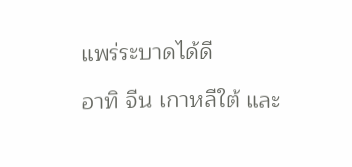แพร่ระบาดได้ดี

อาทิ จีน เกาหลีใต้ และ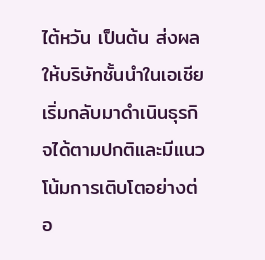ไต้หวัน เป็นต้น ส่งผลให้บริษัทชั้นนำในเอเชียเริ่มกลับมาดำเนินธุรกิจได้ตามปกติและมีแนวโน้มการเติบโตอย่างต่อ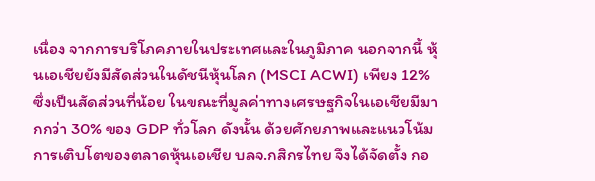เนื่อง จากการบริโภคภายในประเทศและในภูมิภาค นอกจากนี้ หุ้นเอเชียยังมีสัดส่วนในดัชนีหุ้นโลก (MSCI ACWI) เพียง 12% ซึ่งเป็นสัดส่วนที่น้อย ในขณะที่มูลค่าทางเศรษฐกิจในเอเชียมีมากกว่า 30% ของ GDP ทั่วโลก ดังนั้น ด้วยศักยภาพและแนวโน้มการเติบโตของตลาดหุ้นเอเชีย บลจ.กสิกรไทย จึงได้จัดตั้ง กอ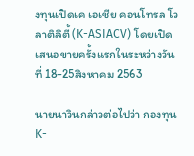งทุนเปิดเค เอเชีย คอนโทรล โวลาติลิตี้ (K-ASIACV) โดยเปิดเสนอขายครั้งแรกในระหว่างวันที่ 18-25สิงหาคม 2563

นายนาวินกล่าวต่อไปว่า กองทุน K-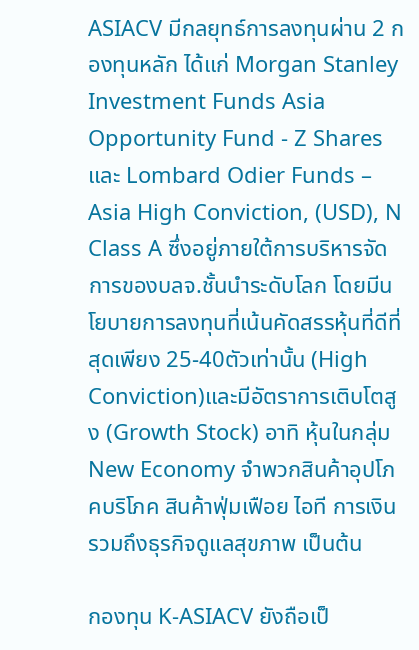ASIACV มีกลยุทธ์การลงทุนผ่าน 2 กองทุนหลัก ได้แก่ Morgan Stanley Investment Funds Asia Opportunity Fund - Z Shares และ Lombard Odier Funds – Asia High Conviction, (USD), N Class A ซึ่งอยู่ภายใต้การบริหารจัดการของบลจ.ชั้นนำระดับโลก โดยมีนโยบายการลงทุนที่เน้นคัดสรรหุ้นที่ดีที่สุดเพียง 25-40ตัวเท่านั้น (High Conviction)และมีอัตราการเติบโตสูง (Growth Stock) อาทิ หุ้นในกลุ่ม New Economy จำพวกสินค้าอุปโภคบริโภค สินค้าฟุ่มเฟือย ไอที การเงิน รวมถึงธุรกิจดูแลสุขภาพ เป็นต้น

กองทุน K-ASIACV ยังถือเป็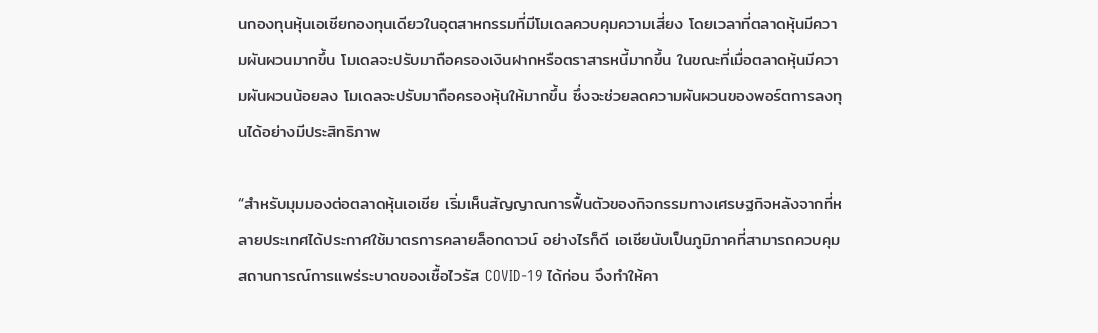นกองทุนหุ้นเอเชียกองทุนเดียวในอุตสาหกรรมที่มีโมเดลควบคุมความเสี่ยง โดยเวลาที่ตลาดหุ้นมีความผันผวนมากขึ้น โมเดลจะปรับมาถือครองเงินฝากหรือตราสารหนี้มากขึ้น ในขณะที่เมื่อตลาดหุ้นมีความผันผวนน้อยลง โมเดลจะปรับมาถือครองหุ้นให้มากขึ้น ซึ่งจะช่วยลดความผันผวนของพอร์ตการลงทุนได้อย่างมีประสิทธิภาพ

“สำหรับมุมมองต่อตลาดหุ้นเอเชีย เริ่มเห็นสัญญาณการฟื้นตัวของกิจกรรมทางเศรษฐกิจหลังจากที่หลายประเทศได้ประกาศใช้มาตรการคลายล็อกดาวน์ อย่างไรก็ดี เอเชียนับเป็นภูมิภาคที่สามารถควบคุมสถานการณ์การแพร่ระบาดของเชื้อไวรัส COVID-19 ได้ก่อน จึงทำให้คา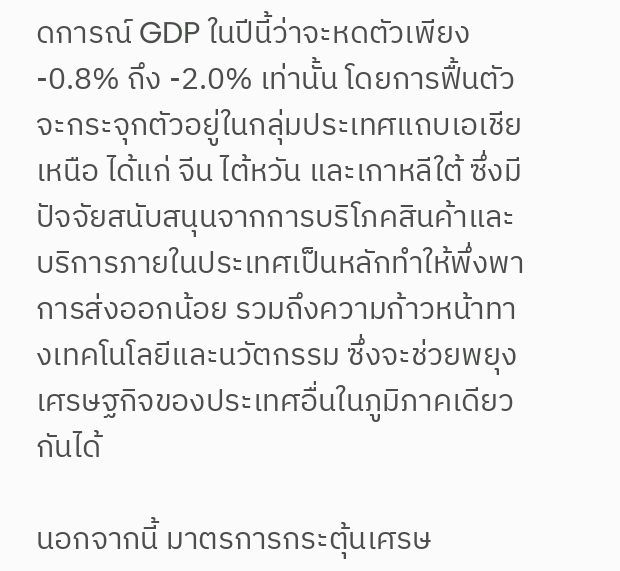ดการณ์ GDP ในปีนี้ว่าจะหดตัวเพียง -0.8% ถึง -2.0% เท่านั้น โดยการฟื้นตัวจะกระจุกตัวอยู่ในกลุ่มประเทศแถบเอเชียเหนือ ได้แก่ จีน ไต้หวัน และเกาหลีใต้ ซึ่งมีปัจจัยสนับสนุนจากการบริโภคสินค้าและบริการภายในประเทศเป็นหลักทำให้พึ่งพาการส่งออกน้อย รวมถึงความก้าวหน้าทางเทคโนโลยีและนวัตกรรม ซึ่งจะช่วยพยุงเศรษฐกิจของประเทศอื่นในภูมิภาคเดียวกันได้

นอกจากนี้ มาตรการกระตุ้นเศรษ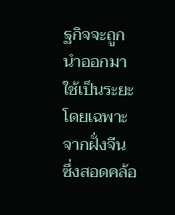ฐกิจจะถูกนำออกมาใช้เป็นระยะโดยเฉพาะจากฝั่งจีน ซึ่งสอดคล้อ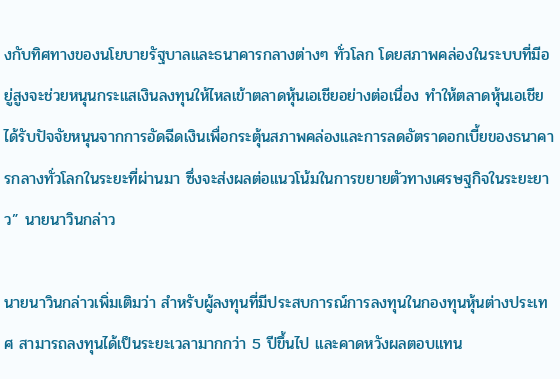งกับทิศทางของนโยบายรัฐบาลและธนาคารกลางต่างๆ ทั่วโลก โดยสภาพคล่องในระบบที่มีอยู่สูงจะช่วยหนุนกระแสเงินลงทุนให้ไหลเข้าตลาดหุ้นเอเชียอย่างต่อเนื่อง ทำให้ตลาดหุ้นเอเชียได้รับปัจจัยหนุนจากการอัดฉีดเงินเพื่อกระตุ้นสภาพคล่องและการลดอัตราดอกเบี้ยของธนาคารกลางทั่วโลกในระยะที่ผ่านมา ซึ่งจะส่งผลต่อแนวโน้มในการขยายตัวทางเศรษฐกิจในระยะยาว” นายนาวินกล่าว

นายนาวินกล่าวเพิ่มเติมว่า สำหรับผู้ลงทุนที่มีประสบการณ์การลงทุนในกองทุนหุ้นต่างประเทศ สามารถลงทุนได้เป็นระยะเวลามากกว่า 5 ปีขึ้นไป และคาดหวังผลตอบแทน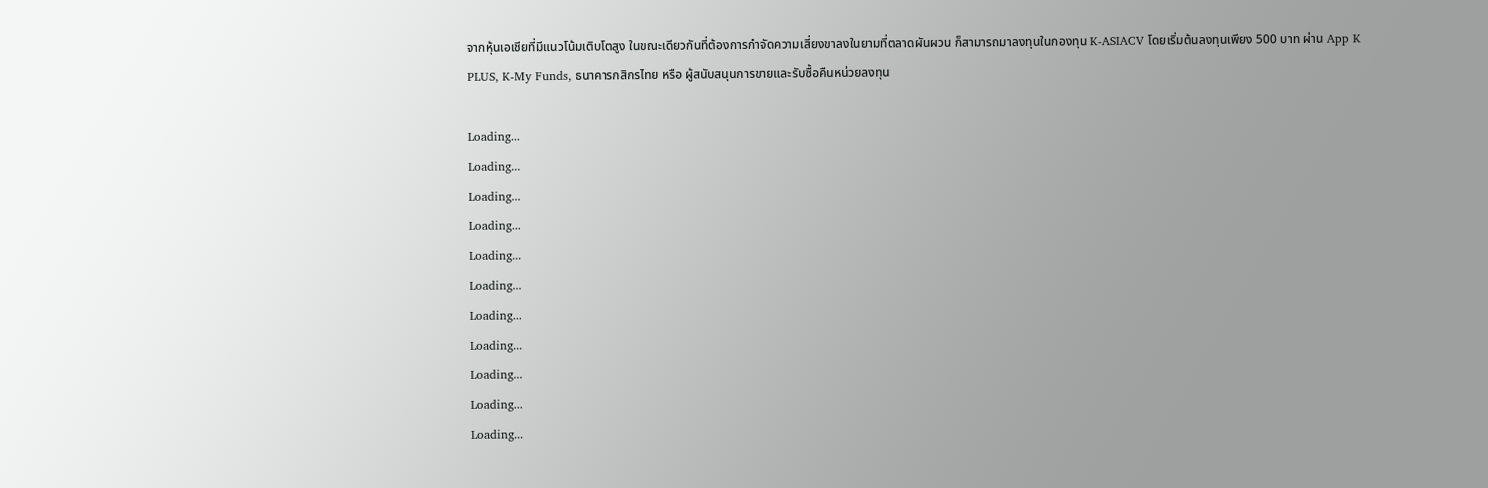จากหุ้นเอเชียที่มีแนวโน้มเติบโตสูง ในขณะเดียวกันที่ต้องการกำจัดความเสี่ยงขาลงในยามที่ตลาดผันผวน ก็สามารถมาลงทุนในกองทุน K-ASIACV โดยเริ่มต้นลงทุนเพียง 500 บาท ผ่าน App K PLUS, K-My Funds, ธนาคารกสิกรไทย หรือ ผู้สนับสนุนการขายและรับซื้อคืนหน่วยลงทุน

Loading...
Loading...
Loading...
Loading...
Loading...
Loading...
Loading...
Loading...
Loading...
Loading...
Loading...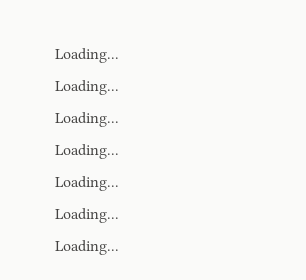Loading...
Loading...
Loading...
Loading...
Loading...
Loading...
Loading...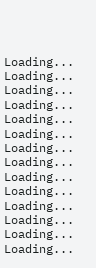Loading...
Loading...
Loading...
Loading...
Loading...
Loading...
Loading...
Loading...
Loading...
Loading...
Loading...
Loading...
Loading...
Loading...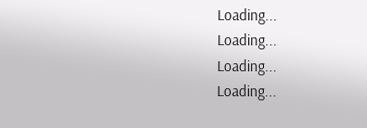Loading...
Loading...
Loading...
Loading...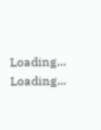Loading...
Loading...